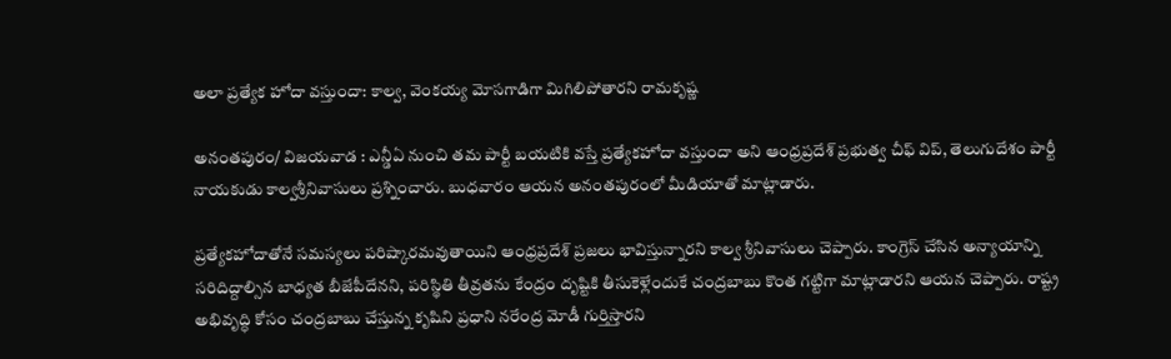అలా ప్రత్యేక హోదా వస్తుందా: కాల్వ, వెంకయ్య మోసగాడిగా మిగిలిపోతారని రామకృష్ణ

అనంతపురం/ విజయవాడ : ఎన్డీఏ నుంచి తమ పార్టీ బయటికి వస్తే ప్రత్యేకహోదా వస్తుందా అని ఆంధ్రప్రదేశ్ ప్రభుత్వ చీఫ్‌ విప్‌, తెలుగుదేశం పార్టీ నాయకుడు కాల్వశ్రీనివాసులు ప్రశ్నించారు. బుధవారం ఆయన అనంతపురంలో మీడియాతో మాట్లాడారు.

ప్రత్యేకహోదాతోనే సమస్యలు పరిష్కారమవుతాయిని ఆంధ్రప్రదేశ్ ప్రజలు భావిస్తున్నారని కాల్వ శ్రీనివాసులు చెప్పారు. కాంగ్రెస్‌ చేసిన అన్యాయాన్ని సరిదిద్దాల్సిన బాధ్యత బీజేపీదేనని, పరిస్థితి తీవ్రతను కేంద్రం దృష్టికి తీసుకెళ్లేందుకే చంద్రబాబు కొంత గట్టిగా మాట్లాడారని ఆయన చెప్పారు. రాష్ట్ర అభివృద్ధి కోసం చంద్రబాబు చేస్తున్న కృషిని ప్రధాని నరేంద్ర మోడీ గుర్తిస్తారని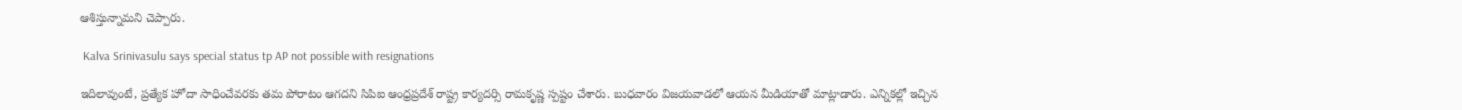ఆశిస్తున్నామని చెప్పారు.

 Kalva Srinivasulu says special status tp AP not possible with resignations

ఇదిలావుంటే, ప్రత్యేక హోదా సాధించేవరకు తమ పోరాటం ఆగదని సిపిఐ ఆంధ్రప్రదేశ్ రాష్ట్ర కార్యదర్సి రామకృష్ణ స్పష్టం చేశారు. బుధవారం విజయవాడలో ఆయన మీడియాతో మాట్లాడారు. ఎన్నికల్లో ఇచ్చిన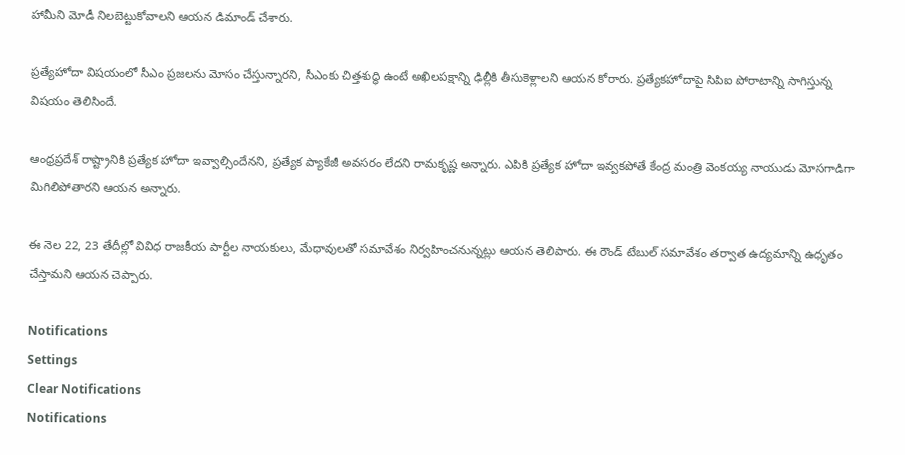హామీని మోడీ నిలబెట్టుకోవాలని ఆయన డిమాండ్ చేశారు.

ప్రత్యేహోదా విషయంలో సీఎం ప్రజలను మోసం చేస్తున్నారని, సీఎంకు చిత్తశుద్ధి ఉంటే అఖిలపక్షాన్ని ఢిల్లీకి తీసుకెళ్లాలని ఆయన కోరారు. ప్రత్యేకహోదాపై సిపిఐ పోరాటాన్ని సాగిస్తున్న విషయం తెలిసిందే.

ఆంధ్రప్రదేశ్ రాష్ట్రానికి ప్రత్యేక హోదా ఇవ్వాల్సిందేనని, ప్రత్యేక ప్యాకేజీ అవసరం లేదని రామకృష్ణ అన్నారు. ఎపికి ప్రత్యేక హోదా ఇవ్వకపోతే కేంద్ర మంత్రి వెంకయ్య నాయుడు మోసగాడిగా మిగిలిపోతారని ఆయన అన్నారు.

ఈ నెల 22, 23 తేదీల్లో వివిధ రాజకీయ పార్టీల నాయకులు, మేధావులతో సమావేశం నిర్వహించనున్నట్లు ఆయన తెలిపారు. ఈ రౌండ్ టేబుల్ సమావేశం తర్వాత ఉద్యమాన్ని ఉధృతం చేస్తామని ఆయన చెప్పారు.

Notifications
Settings
Clear Notifications
Notifications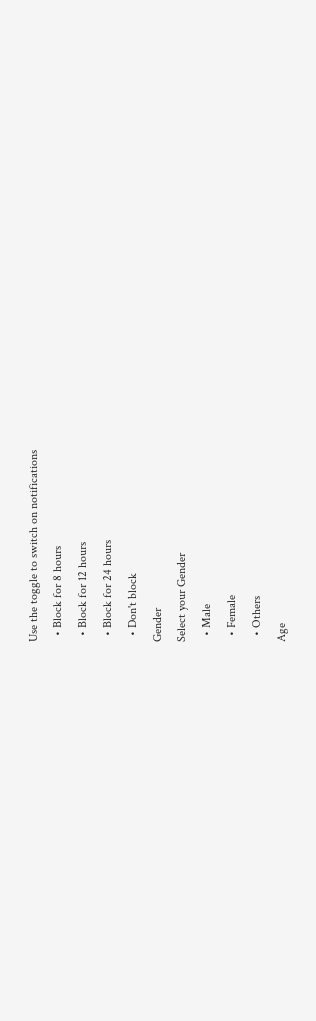Use the toggle to switch on notifications
  • Block for 8 hours
  • Block for 12 hours
  • Block for 24 hours
  • Don't block
Gender
Select your Gender
  • Male
  • Female
  • Others
Age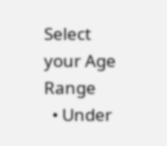Select your Age Range
  • Under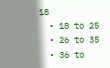18
  • 18 to 25
  • 26 to 35
  • 36 to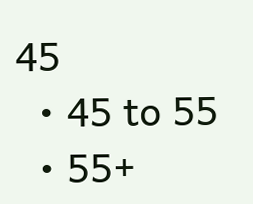45
  • 45 to 55
  • 55+